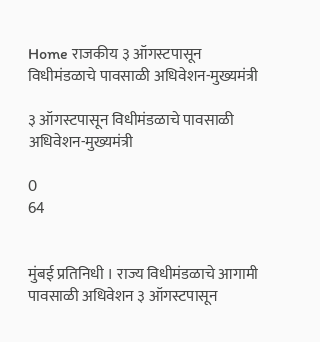Home राजकीय ३ ऑगस्टपासून विधीमंडळाचे पावसाळी अधिवेशन-मुख्यमंत्री

३ ऑगस्टपासून विधीमंडळाचे पावसाळी अधिवेशन-मुख्यमंत्री

0
64


मुंबई प्रतिनिधी । राज्य विधीमंडळाचे आगामी पावसाळी अधिवेशन ३ ऑगस्टपासून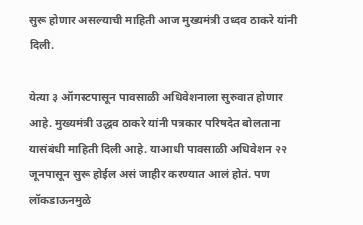सुरू होणार असल्याची माहिती आज मुख्यमंत्री उध्दव ठाकरे यांनी दिली.

येत्या ३ ऑगस्टपासून पावसाळी अधिवेशनाला सुरुवात होणार आहे. मुख्यमंत्री उद्धव ठाकरे यांनी पत्रकार परिषदेत बोलताना यासंबंधी माहिती दिली आहे. याआधी पावसाळी अधिवेशन २२ जूनपासून सुरू होईल असं जाहीर करण्यात आलं होतं. पण लॉकडाऊनमुळे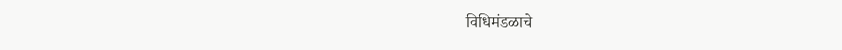विधिमंडळाचे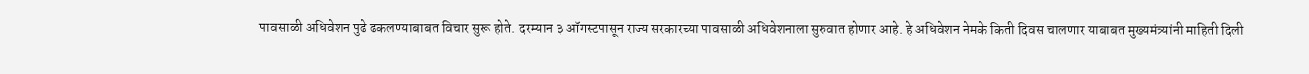पावसाळी अधिवेशन पुढे ढकलण्याबाबत विचार सुरू होते. दरम्यान ३ ऑगस्टपासून राज्य सरकारच्या पावसाळी अधिवेशनाला सुरुवात होणार आहे. हे अधिवेशन नेमके किती दिवस चालणार याबाबत मुख्यमंत्र्यांनी माहिती दिली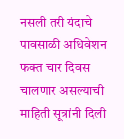नसली तरी यंदाचे पावसाळी अधिवेशन फक्त चार दिवस चालणार असल्याची माहिती सूत्रांनी दिली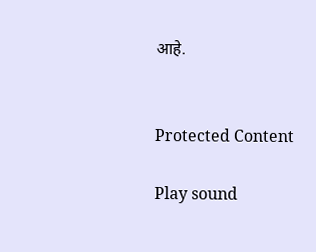आहे.


Protected Content

Play sound